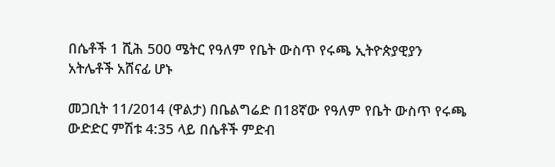በሴቶች 1 ሺሕ 500 ሜትር የዓለም የቤት ውስጥ የሩጫ ኢትዮጵያዊያን አትሌቶች አሸናፊ ሆኑ

መጋቢት 11/2014 (ዋልታ) በቤልግሬድ በ18ኛው የዓለም የቤት ውስጥ የሩጫ ውድድር ምሽቱ 4:35 ላይ በሴቶች ምድብ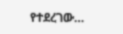የተደረገው…